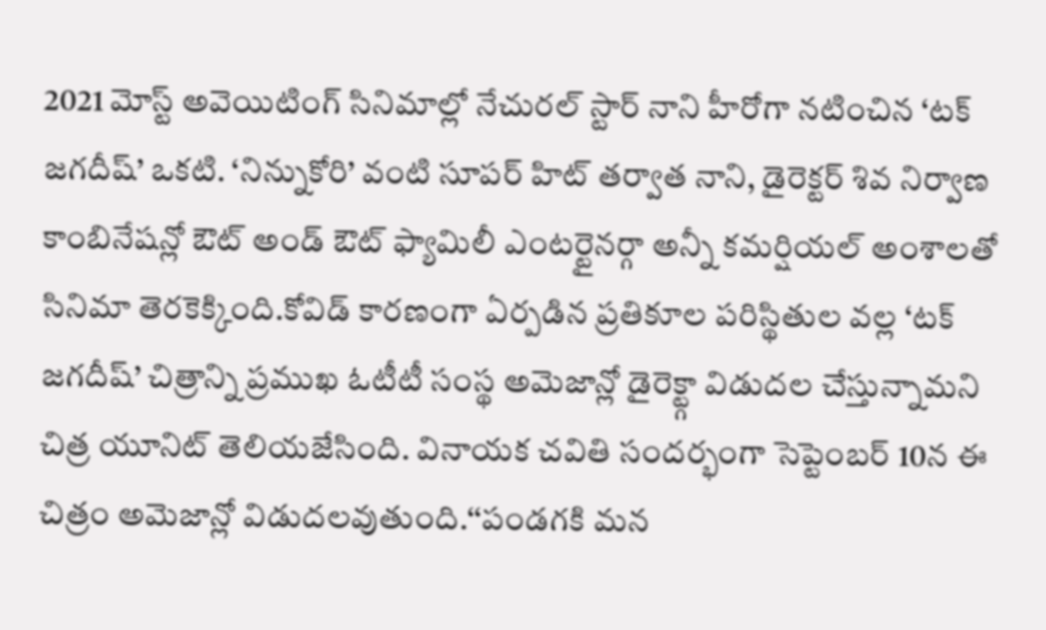2021 మోస్ట్ అవెయిటింగ్ సినిమాల్లో నేచురల్ స్టార్ నాని హీరోగా నటించిన ‘టక్ జగదీష్’ ఒకటి. ‘నిన్నుకోరి’ వంటి సూపర్ హిట్ తర్వాత నాని, డైరెక్టర్ శివ నిర్వాణ కాంబినేషన్లో ఔట్ అండ్ ఔట్ ఫ్యామిలీ ఎంటర్టైనర్గా అన్నీ కమర్షియల్ అంశాలతో సినిమా తెరకెక్కింది.కోవిడ్ కారణంగా ఏర్పడిన ప్రతికూల పరిస్థితుల వల్ల ‘టక్ జగదీష్’ చిత్రాన్ని ప్రముఖ ఓటీటీ సంస్థ అమెజాన్లో డైరెక్ట్గా విడుదల చేస్తున్నామని చిత్ర యూనిట్ తెలియజేసింది. వినాయక చవితి సందర్భంగా సెప్టెంబర్ 10న ఈ చిత్రం అమెజాన్లో విడుదలవుతుంది.‘‘పండగకి మన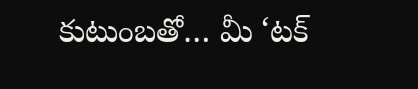కుటుంబతో… మీ ‘టక్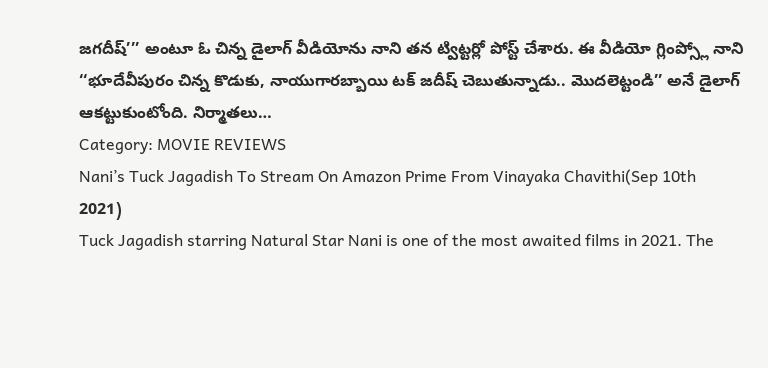జగదీష్’’’ అంటూ ఓ చిన్న డైలాగ్ వీడియోను నాని తన ట్విట్టర్లో పోస్ట్ చేశారు. ఈ వీడియో గ్లింప్స్లో నాని ‘‘భూదేవీపురం చిన్న కొడుకు, నాయుగారబ్బాయి టక్ జదీష్ చెబుతున్నాడు.. మొదలెట్టండి’’ అనే డైలాగ్ ఆకట్టుకుంటోంది. నిర్మాతలు…
Category: MOVIE REVIEWS
Nani’s Tuck Jagadish To Stream On Amazon Prime From Vinayaka Chavithi(Sep 10th 2021)
Tuck Jagadish starring Natural Star Nani is one of the most awaited films in 2021. The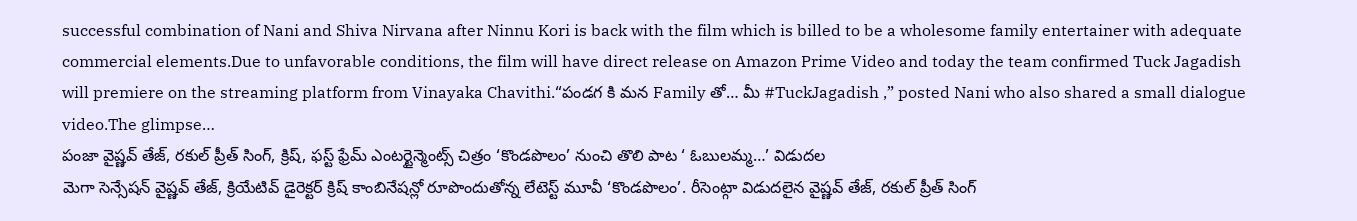successful combination of Nani and Shiva Nirvana after Ninnu Kori is back with the film which is billed to be a wholesome family entertainer with adequate commercial elements.Due to unfavorable conditions, the film will have direct release on Amazon Prime Video and today the team confirmed Tuck Jagadish will premiere on the streaming platform from Vinayaka Chavithi.“పండగ కి మన Family తో… మీ #TuckJagadish ,” posted Nani who also shared a small dialogue video.The glimpse…
పంజా వైష్ణవ్ తేజ్, రకుల్ ప్రీత్ సింగ్, క్రిష్, ఫస్ట్ ఫ్రేమ్ ఎంటర్టైన్మెంట్స్ చిత్రం ‘కొండపొలం’ నుంచి తొలి పాట ‘ ఓబులమ్మ…’ విడుదల
మెగా సెన్సేషన్ వైష్ణవ్ తేజ్, క్రియేటివ్ డైరెక్టర్ క్రిష్ కాంబినేషన్లో రూపొందుతోన్న లేటెస్ట్ మూవీ ‘కొండపొలం’. రీసెంట్గా విడుదలైన వైష్ణవ్ తేజ్, రకుల్ ప్రీత్ సింగ్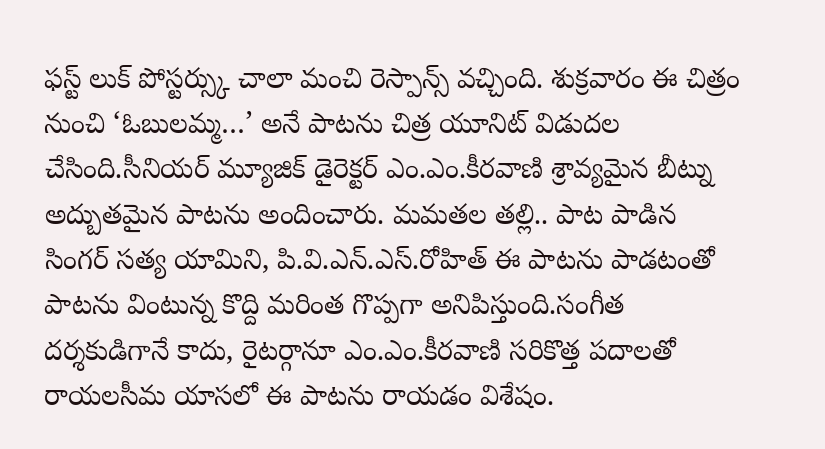ఫస్ట్ లుక్ పోస్టర్స్కు చాలా మంచి రెస్పాన్స్ వచ్చింది. శుక్రవారం ఈ చిత్రం నుంచి ‘ఓబులమ్మ…’ అనే పాటను చిత్ర యూనిట్ విడుదల చేసింది.సీనియర్ మ్యూజిక్ డైరెక్టర్ ఎం.ఎం.కీరవాణి శ్రావ్యమైన బీట్ను అద్బుతమైన పాటను అందించారు. మమతల తల్లి.. పాట పాడిన సింగర్ సత్య యామిని, పి.వి.ఎన్.ఎస్.రోహిత్ ఈ పాటను పాడటంతో పాటను వింటున్న కొద్ది మరింత గొప్పగా అనిపిస్తుంది.సంగీత దర్శకుడిగానే కాదు, రైటర్గానూ ఎం.ఎం.కీరవాణి సరికొత్త పదాలతో రాయలసీమ యాసలో ఈ పాటను రాయడం విశేషం.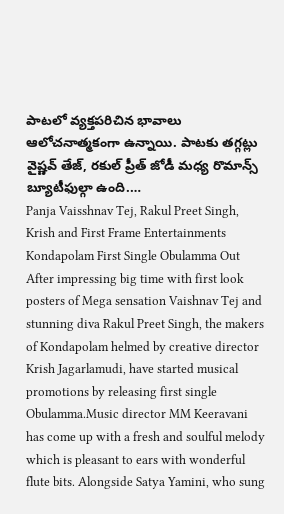పాటలో వ్యక్తపరిచిన భావాలు ఆలోచనాత్మకంగా ఉన్నాయి. పాటకు తగ్గట్లు వైష్ణవ్ తేజ్, రకుల్ ప్రీత్ జోడీ మధ్య రొమాన్స్ బ్యూటీఫుల్గా ఉంది.…
Panja Vaisshnav Tej, Rakul Preet Singh, Krish and First Frame Entertainments Kondapolam First Single Obulamma Out
After impressing big time with first look posters of Mega sensation Vaishnav Tej and stunning diva Rakul Preet Singh, the makers of Kondapolam helmed by creative director Krish Jagarlamudi, have started musical promotions by releasing first single Obulamma.Music director MM Keeravani has come up with a fresh and soulful melody which is pleasant to ears with wonderful flute bits. Alongside Satya Yamini, who sung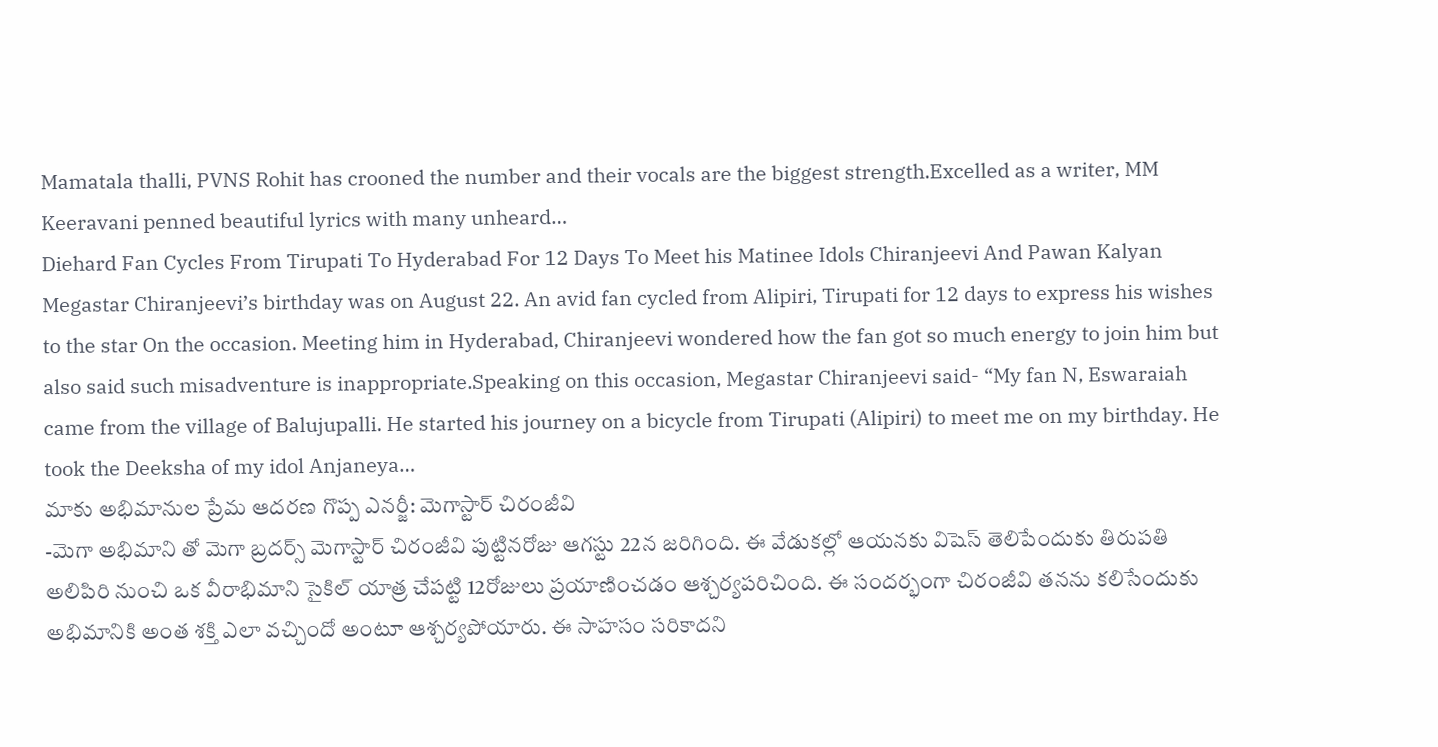Mamatala thalli, PVNS Rohit has crooned the number and their vocals are the biggest strength.Excelled as a writer, MM Keeravani penned beautiful lyrics with many unheard…
Diehard Fan Cycles From Tirupati To Hyderabad For 12 Days To Meet his Matinee Idols Chiranjeevi And Pawan Kalyan
Megastar Chiranjeevi’s birthday was on August 22. An avid fan cycled from Alipiri, Tirupati for 12 days to express his wishes to the star On the occasion. Meeting him in Hyderabad, Chiranjeevi wondered how the fan got so much energy to join him but also said such misadventure is inappropriate.Speaking on this occasion, Megastar Chiranjeevi said- “My fan N, Eswaraiah came from the village of Balujupalli. He started his journey on a bicycle from Tirupati (Alipiri) to meet me on my birthday. He took the Deeksha of my idol Anjaneya…
మాకు అభిమానుల ప్రేమ ఆదరణ గొప్ప ఎనర్జీ: మెగాస్టార్ చిరంజీవి
-మెగా అభిమాని తో మెగా బ్రదర్స్ మెగాస్టార్ చిరంజీవి పుట్టినరోజు ఆగస్టు 22న జరిగింది. ఈ వేడుకల్లో ఆయనకు విషెస్ తెలిపేందుకు తిరుపతి అలిపిరి నుంచి ఒక వీరాభిమాని సైకిల్ యాత్ర చేపట్టి 12రోజులు ప్రయాణించడం ఆశ్చర్యపరిచింది. ఈ సందర్భంగా చిరంజీవి తనను కలిసేందుకు అభిమానికి అంత శక్తి ఎలా వచ్చిందో అంటూ ఆశ్చర్యపోయారు. ఈ సాహసం సరికాదని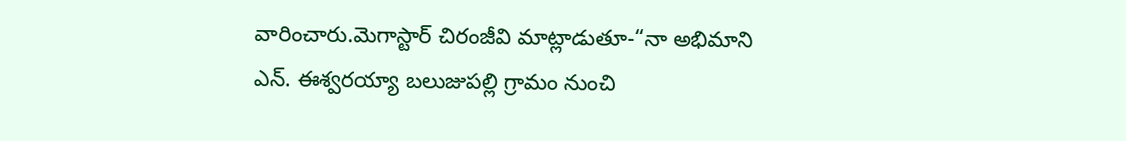వారించారు.మెగాస్టార్ చిరంజీవి మాట్లాడుతూ-“నా అభిమాని ఎన్. ఈశ్వరయ్యా బలుజుపల్లి గ్రామం నుంచి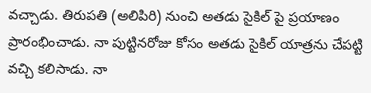వచ్చాడు. తిరుపతి (అలిపిరి) నుంచి అతడు సైకిల్ పై ప్రయాణం ప్రారంభించాడు. నా పుట్టినరోజు కోసం అతడు సైకిల్ యాత్రను చేపట్టి వచ్చి కలిసాడు. నా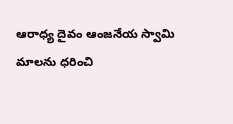ఆరాధ్య దైవం ఆంజనేయ స్వామి మాలను ధరించి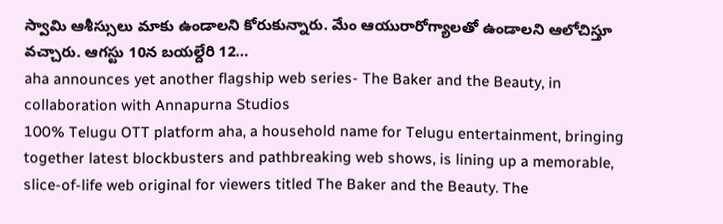స్వామి ఆశీస్సులు మాకు ఉండాలని కోరుకున్నారు. మేం ఆయురారోగ్యాలతో ఉండాలని ఆలోచిస్తూ వచ్చారు. ఆగస్టు 10న బయల్దేరి 12…
aha announces yet another flagship web series- The Baker and the Beauty, in collaboration with Annapurna Studios
100% Telugu OTT platform aha, a household name for Telugu entertainment, bringing together latest blockbusters and pathbreaking web shows, is lining up a memorable, slice-of-life web original for viewers titled The Baker and the Beauty. The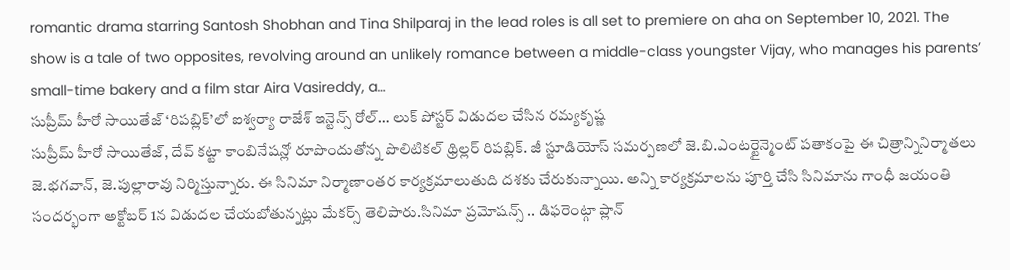romantic drama starring Santosh Shobhan and Tina Shilparaj in the lead roles is all set to premiere on aha on September 10, 2021. The show is a tale of two opposites, revolving around an unlikely romance between a middle-class youngster Vijay, who manages his parents’ small-time bakery and a film star Aira Vasireddy, a…
సుప్రీమ్ హీరో సాయితేజ్ ‘రిపబ్లిక్’లో ఐశ్వర్యా రాజేశ్ ఇన్టెన్స్ రోల్… లుక్ పోస్టర్ విడుదల చేసిన రమ్యకృష్ణ
సుప్రీమ్ హీరో సాయితేజ్, దేవ్ కట్టా కాంబినేషన్లో రూపొందుతోన్న పొలిటికల్ థ్రిల్లర్ రిపబ్లిక్. జీ స్టూడియోస్ సమర్పణలో జె.బి.ఎంటర్టైన్మెంట్ పతాకంపై ఈ చిత్రాన్నినిర్మాతలు జె.భగవాన్, జె.పుల్లారావు నిర్మిస్తున్నారు. ఈ సినిమా నిర్మాణాంతర కార్యక్రమాలుతుది దశకు చేరుకున్నాయి. అన్ని కార్యక్రమాలను పూర్తి చేసి సినిమాను గాంధీ జయంతి సందర్భంగా అక్టోబర్ 1న విడుదల చేయబోతున్నట్లు మేకర్స్ తెలిపారు.సినిమా ప్రమోషన్స్ .. డిఫరెంట్గా ప్లాన్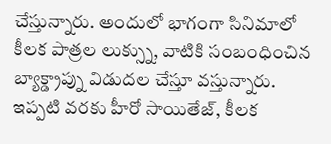చేస్తున్నారు. అందులో భాగంగా సినిమాలో కీలక పాత్రల లుక్స్ను, వాటికి సంబంధించిన బ్యాక్డ్రాప్ను విడుదల చేస్తూ వస్తున్నారు. ఇప్పటి వరకు హీరో సాయితేజ్, కీలక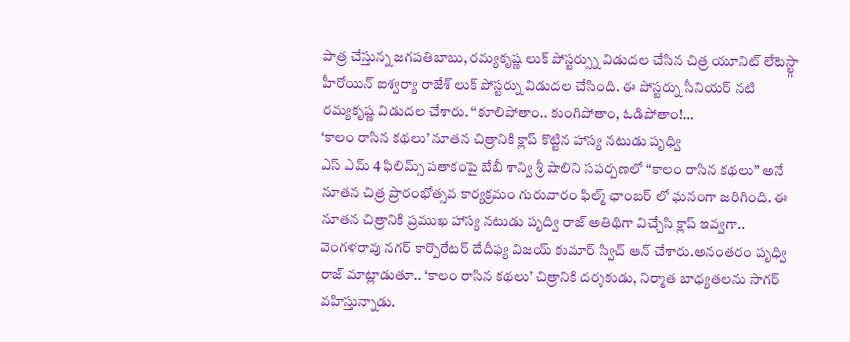పాత్ర చేస్తున్న జగపతిబాబు, రమ్యకృష్ణ లుక్ పోస్టర్స్ను విడుదల చేసిన చిత్ర యూనిట్ లేటెస్ట్గా హీరోయిన్ ఐశ్వర్యా రాజేశ్ లుక్ పోస్టర్ను విడుదల చేసింది. ఈ పోస్టర్ను సీనియర్ నటి రమ్యకృష్ణ విడుదల చేశారు. ‘‘కూలిపోతాం.. కుంగిపోతాం, ఓడిపోతాం!…
‘కాలం రాసిన కథలు’ నూతన చిత్రానికి క్లాప్ కొట్టిన హాస్య నటుడు పృధ్వి
ఎస్ ఎమ్ 4 ఫిలిమ్స్ పతాకంపై బేబీ శాన్వి శ్రీ షాలిని సపర్పణలో “కాలం రాసిన కథలు” అనే నూతన చిత్ర ప్రారంభోత్సవ కార్యక్రమం గురువారం ఫిల్మ్ ఛాంబర్ లో ఘనంగా జరిగింది. ఈ నూతన చిత్రానికి ప్రముఖ హాస్య నటుడు పృద్వి రాజ్ అతిథిగా విచ్చేసి క్లాప్ ఇవ్వగా.. వెంగళరావు నగర్ కార్పొరేటర్ దేదీఫ్య విజయ్ కుమార్ స్విచ్ ఆన్ చేశారు.అనంతరం పృధ్వి రాజ్ మాట్లాడుతూ.. ‘కాలం రాసిన కథలు’ చిత్రానికి దర్శకుడు, నిర్మాత బాధ్యతలను సాగర్ వహిస్తున్నాడు.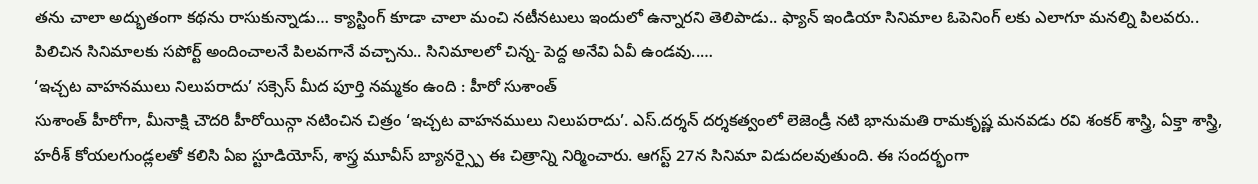తను చాలా అద్భుతంగా కథను రాసుకున్నాడు… క్యాస్టింగ్ కూడా చాలా మంచి నటీనటులు ఇందులో ఉన్నారని తెలిపాడు.. ఫ్యాన్ ఇండియా సినిమాల ఓపెనింగ్ లకు ఎలాగూ మనల్ని పిలవరు.. పిలిచిన సినిమాలకు సపోర్ట్ అందించాలనే పిలవగానే వచ్చాను.. సినిమాలలో చిన్న- పెద్ద అనేవి ఏవీ ఉండవు..…
‘ఇచ్చట వాహనములు నిలుపరాదు’ సక్సెస్ మీద పూర్తి నమ్మకం ఉంది : హీరో సుశాంత్
సుశాంత్ హీరోగా, మీనాక్షి చౌదరి హీరోయిన్గా నటించిన చిత్రం ‘ఇచ్చట వాహనములు నిలుపరాదు’. ఎస్.దర్శన్ దర్శకత్వంలో లెజెండ్రీ నటి భానుమతి రామకృష్ణ మనవడు రవి శంకర్ శాస్త్రి, ఏక్తా శాస్త్రి, హరీశ్ కోయలగుండ్లలతో కలిసి ఏఐ స్టూడియోస్, శాస్త్ర మూవీస్ బ్యానర్స్పై ఈ చిత్రాన్ని నిర్మించారు. ఆగస్ట్ 27న సినిమా విడుదలవుతుంది. ఈ సందర్భంగా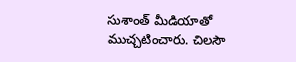సుశాంత్ మీడియాతో ముచ్చటించారు. చిలసౌ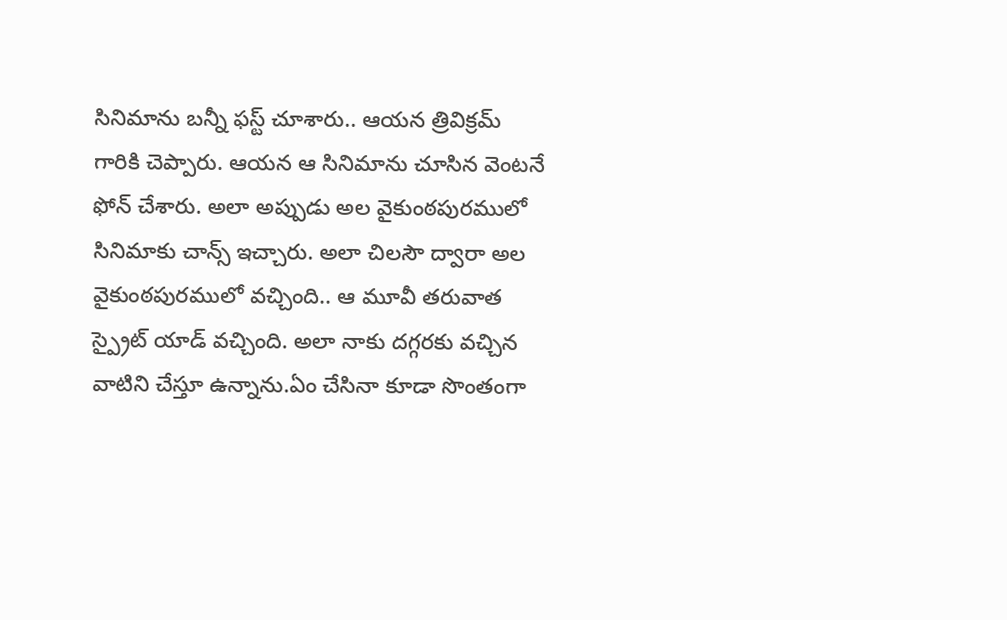సినిమాను బన్నీ ఫస్ట్ చూశారు.. ఆయన త్రివిక్రమ్ గారికి చెప్పారు. ఆయన ఆ సినిమాను చూసిన వెంటనే ఫోన్ చేశారు. అలా అప్పుడు అల వైకుంఠపురములో సినిమాకు చాన్స్ ఇచ్చారు. అలా చిలసౌ ద్వారా అల వైకుంఠపురములో వచ్చింది.. ఆ మూవీ తరువాత స్ప్రైట్ యాడ్ వచ్చింది. అలా నాకు దగ్గరకు వచ్చిన వాటిని చేస్తూ ఉన్నాను.ఏం చేసినా కూడా సొంతంగా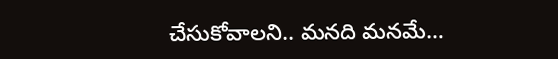చేసుకోవాలని.. మనది మనమే…